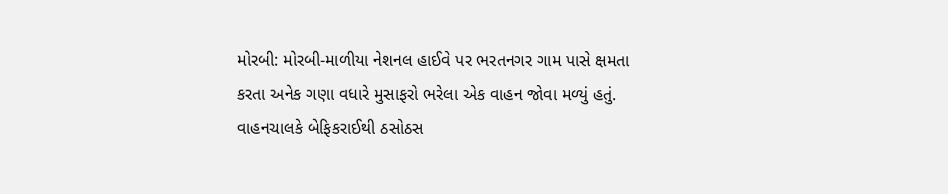મોરબી: મોરબી-માળીયા નેશનલ હાઈવે પર ભરતનગર ગામ પાસે ક્ષમતા કરતા અનેક ગણા વધારે મુસાફરો ભરેલા એક વાહન જોવા મળ્યું હતું. વાહનચાલકે બેફિકરાઈથી ઠસોઠસ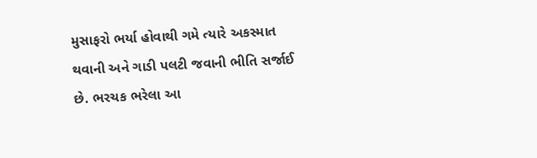મુસાફરો ભર્યા હોવાથી ગમે ત્યારે અકસ્માત થવાની અને ગાડી પલટી જવાની ભીતિ સર્જાઈ છે. ભરચક ભરેલા આ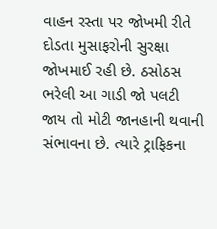વાહન રસ્તા પર જોખમી રીતે દોડતા મુસાફરોની સુરક્ષા જોખમાઈ રહી છે. ઠસોઠસ ભરેલી આ ગાડી જો પલટી જાય તો મોટી જાનહાની થવાની સંભાવના છે. ત્યારે ટ્રાફિકના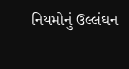નિયમોનું ઉલ્લંઘન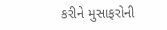કરીને મુસાફરોની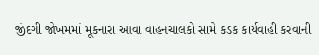જીંદગી જોખમમાં મૂકનારા આવા વાહનચાલકો સામે કડક કાર્યવાહી કરવાની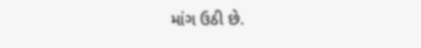માંગ ઉઠી છે.